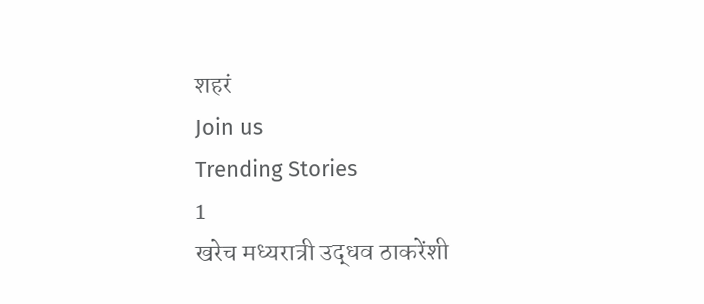शहरं
Join us
Trending Stories
1
खरेच मध्यरात्री उद्धव ठाकरेंशी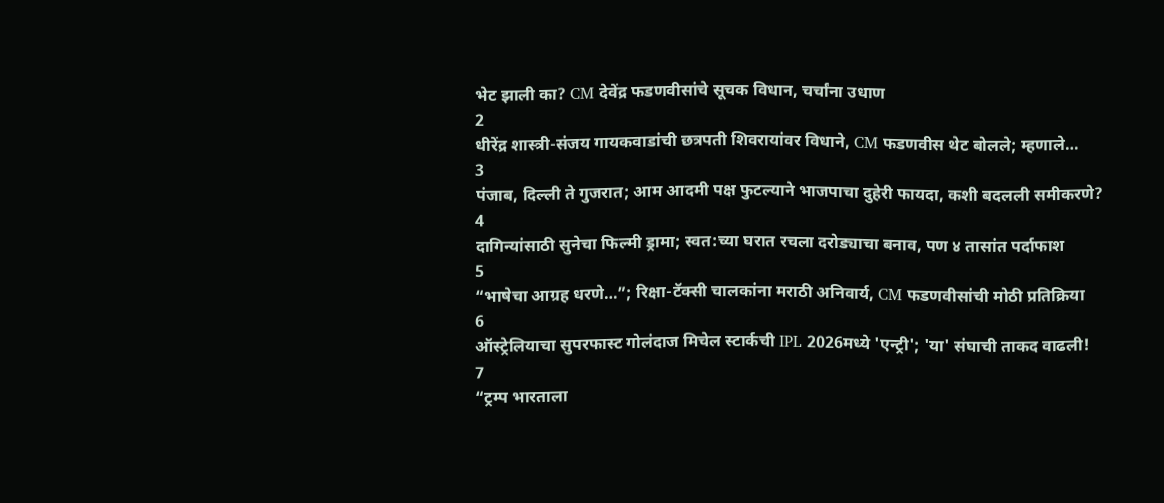भेट झाली का? CM देवेंद्र फडणवीसांचे सूचक विधान, चर्चांना उधाण
2
धीरेंद्र शास्त्री-संजय गायकवाडांची छत्रपती शिवरायांवर विधाने, CM फडणवीस थेट बोलले; म्हणाले…
3
पंजाब, दिल्ली ते गुजरात; आम आदमी पक्ष फुटल्याने भाजपाचा दुहेरी फायदा, कशी बदलली समीकरणे?
4
दागिन्यांसाठी सुनेचा फिल्मी ड्रामा; स्वत:च्या घरात रचला दरोड्याचा बनाव, पण ४ तासांत पर्दाफाश
5
“भाषेचा आग्रह धरणे…”; रिक्षा-टॅक्सी चालकांना मराठी अनिवार्य, CM फडणवीसांची मोठी प्रतिक्रिया
6
ऑस्ट्रेलियाचा सुपरफास्ट गोलंदाज मिचेल स्टार्कची IPL 2026मध्ये 'एन्ट्री'; 'या' संघाची ताकद वाढली!
7
“ट्रम्प भारताला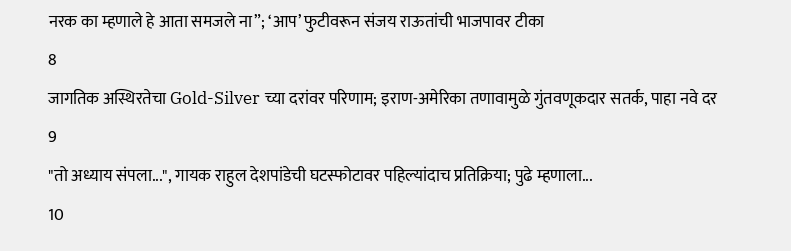नरक का म्हणाले हे आता समजले ना”; ‘आप’ फुटीवरून संजय राऊतांची भाजपावर टीका
8
जागतिक अस्थिरतेचा Gold-Silver च्या दरांवर परिणाम; इराण-अमेरिका तणावामुळे गुंतवणूकदार सतर्क, पाहा नवे दर
9
"तो अध्याय संपला...", गायक राहुल देशपांडेची घटस्फोटावर पहिल्यांदाच प्रतिक्रिया; पुढे म्हणाला...
10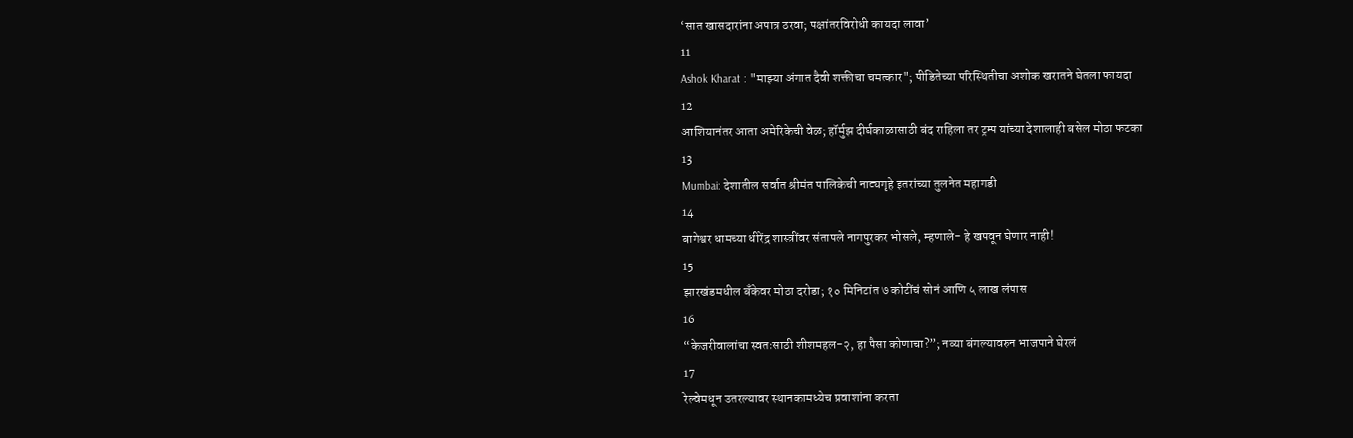‘सात खासदारांना अपात्र ठरवा; पक्षांतरविरोधी कायदा लावा’
11
Ashok Kharat : "माझ्या अंगात दैवी शक्तीचा चमत्कार"; पीडितेच्या परिस्थितीचा अशोक खरातने घेतला फायदा
12
आशियानंतर आता अमेरिकेची वेळ; हॉर्मुझ दीर्घकाळासाठी बंद राहिला तर ट्रम्प यांच्या देशालाही बसेल मोठा फटका
13
Mumbai: देशातील सर्वात श्रीमंत पालिकेची नाट्यगृहे इतरांच्या तुलनेत महागडी
14
बागेश्वर धामच्या धीरेंद्र शास्त्रींवर संतापले नागपुरकर भोसले, म्हणाले- हे खपवून घेणार नाही!
15
झारखंडमधील बँकेवर मोठा दरोडा; १० मिनिटांत ७ कोटींचं सोनं आणि ५ लाख लंपास
16
“केजरीवालांचा स्वतःसाठी शीशमहल-२, हा पैसा कोणाचा?”; नव्या बंगल्यावरुन भाजपाने घेरलं
17
रेल्वेमधून उतरल्यावर स्थानकामध्येच प्रवाशांना करता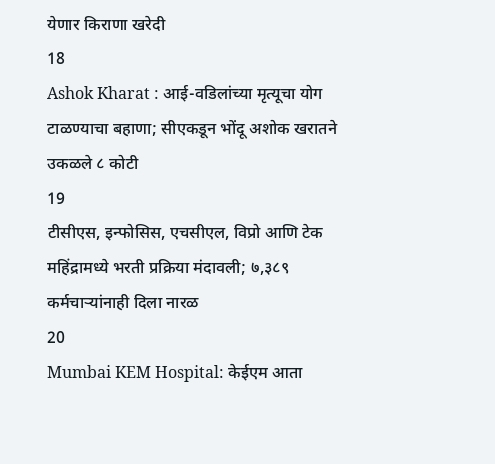येणार किराणा खरेदी
18
Ashok Kharat : आई-वडिलांच्या मृत्यूचा योग टाळण्याचा बहाणा; सीएकडून भोंदू अशोक खरातने उकळले ८ कोटी
19
टीसीएस, इन्‍फोसिस, एचसीएल, विप्रो आणि टेक महिंद्रामध्ये भरती प्रक्रिया मंदावली; ७,३८९ कर्मचाऱ्यांनाही दिला नारळ
20
Mumbai KEM Hospital: केईएम आता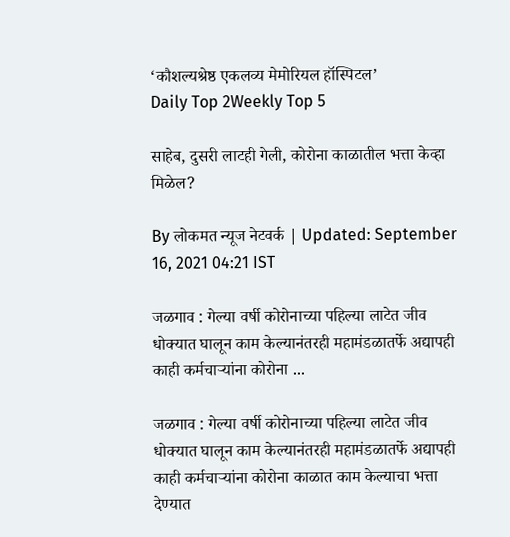‘कौशल्यश्रेष्ठ एकलव्य मेमोरियल हॉस्पिटल’
Daily Top 2Weekly Top 5

साहेब, दुसरी लाटही गेली, कोरोना काळातील भत्ता केव्हा मिळेल?

By लोकमत न्यूज नेटवर्क | Updated: September 16, 2021 04:21 IST

जळगाव : गेल्या वर्षी कोरोनाच्या पहिल्या लाटेत जीव धोक्यात घालून काम केल्यानंतरही महामंडळातर्फे अद्यापही काही कर्मचाऱ्यांना कोरोना ...

जळगाव : गेल्या वर्षी कोरोनाच्या पहिल्या लाटेत जीव धोक्यात घालून काम केल्यानंतरही महामंडळातर्फे अद्यापही काही कर्मचाऱ्यांना कोरोना काळात काम केल्याचा भत्ता देण्यात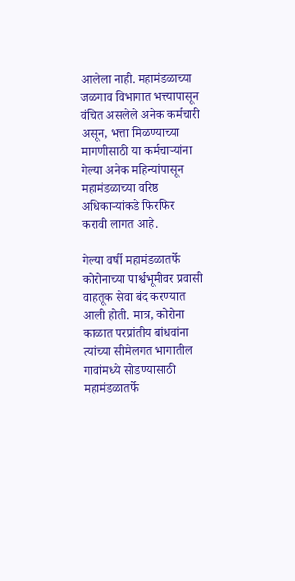आलेला नाही. महामंडळाच्या जळगाव विभागात भत्त्यापासून वंचित असलेले अनेक कर्मचारी असून, भत्ता मिळण्याच्या मागणीसाठी या कर्मचाऱ्यांना गेल्या अनेक महिन्यांपासून महामंडळाच्या वरिष्ठ अधिकाऱ्यांकडे फिरफिर करावी लागत आहे.

गेल्या वर्षी महामंडळातर्फे कोरोनाच्या पार्श्वभूमीवर प्रवासी वाहतूक सेवा बंद करण्यात आली होती. मात्र, कोरोना काळात परप्रांतीय बांधवांना त्यांच्या सीमेलगत भागातील गावांमध्ये सोडण्यासाठी महामंडळातर्फे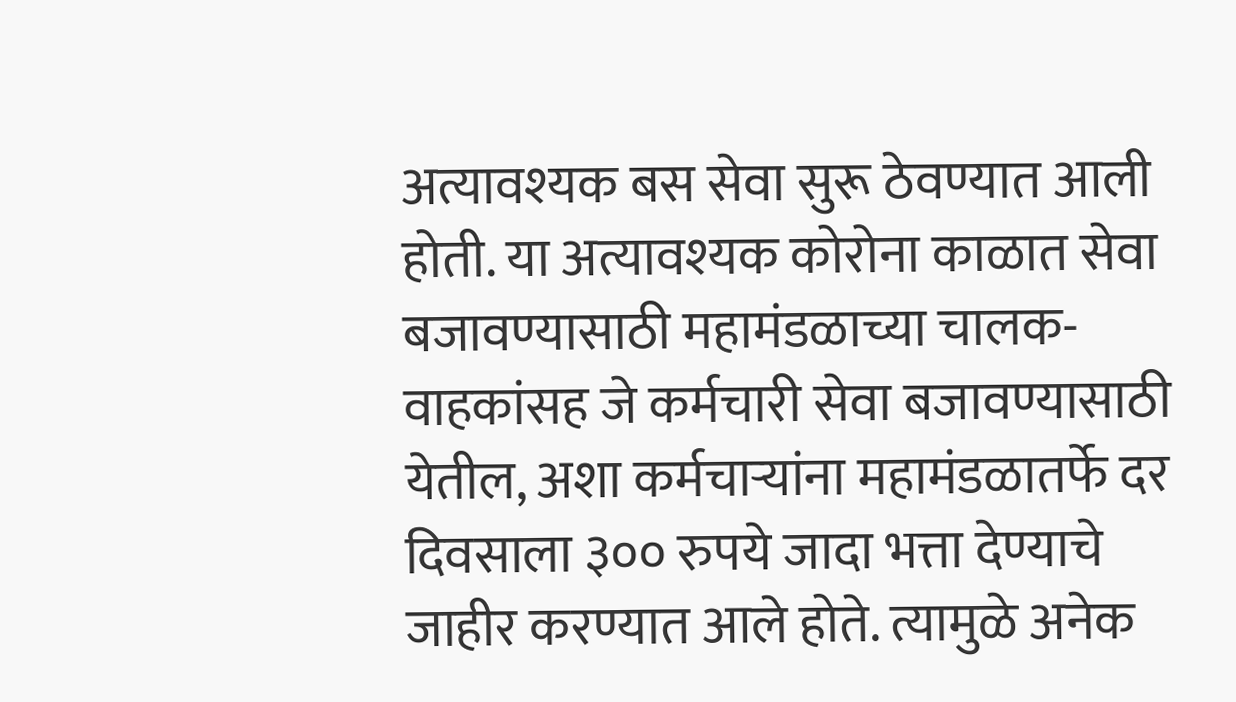अत्यावश्यक बस सेवा सुरू ठेवण्यात आली होती. या अत्यावश्यक कोरोना काळात सेवा बजावण्यासाठी महामंडळाच्या चालक-वाहकांसह जे कर्मचारी सेवा बजावण्यासाठी येतील, अशा कर्मचाऱ्यांना महामंडळातर्फे दर दिवसाला ३०० रुपये जादा भत्ता देण्याचे जाहीर करण्यात आले होते. त्यामुळे अनेक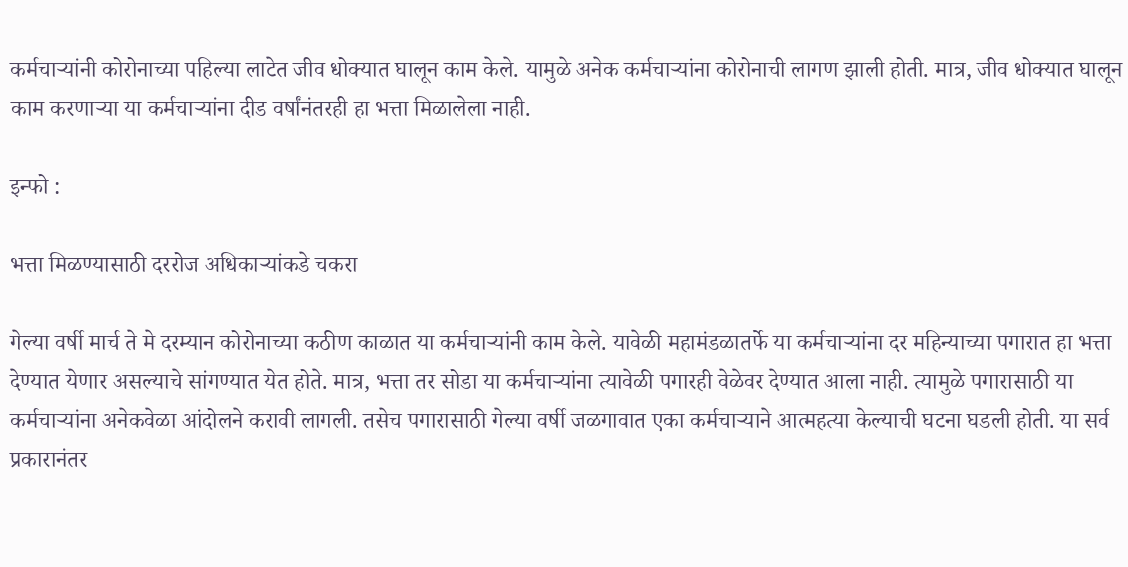कर्मचाऱ्यांनी कोरोनाच्या पहिल्या लाटेत जीव धोक्यात घालून काम केले. यामुळे अनेक कर्मचाऱ्यांना कोरोनाची लागण झाली होती. मात्र, जीव धोक्यात घालून काम करणाऱ्या या कर्मचाऱ्यांना दीड वर्षांनंतरही हा भत्ता मिळालेला नाही.

इन्फो :

भत्ता मिळण्यासाठी दररोज अधिकाऱ्यांकडे चकरा

गेल्या वर्षी मार्च ते मे दरम्यान कोरोनाच्या कठीण काळात या कर्मचाऱ्यांनी काम केले. यावेळी महामंडळातर्फे या कर्मचाऱ्यांना दर महिन्याच्या पगारात हा भत्ता देण्यात येणार असल्याचे सांगण्यात येत होते. मात्र, भत्ता तर सोडा या कर्मचाऱ्यांना त्यावेळी पगारही वेळेवर देण्यात आला नाही. त्यामुळे पगारासाठी या कर्मचाऱ्यांना अनेकवेळा आंदोलने करावी लागली. तसेच पगारासाठी गेल्या वर्षी जळगावात एका कर्मचाऱ्याने आत्महत्या केल्याची घटना घडली होती. या सर्व प्रकारानंतर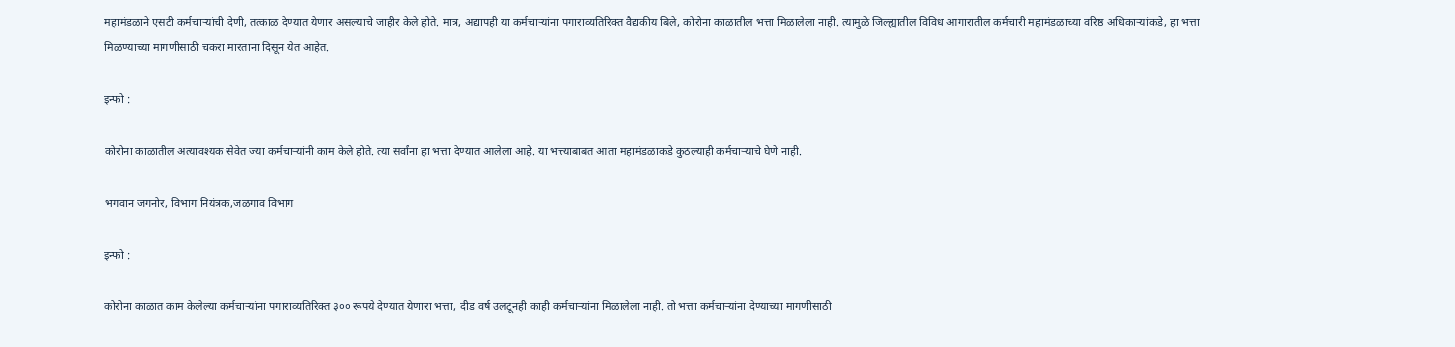महामंडळाने एसटी कर्मचाऱ्यांची देणी, तत्काळ देण्यात येणार असल्याचे जाहीर केले होते. मात्र, अद्यापही या कर्मचाऱ्यांना पगाराव्यतिरिक्त वैद्यकीय बिले, कोरोना काळातील भत्ता मिळालेला नाही. त्यामुळे जिल्ह्यातील विविध आगारातील कर्मचारी महामंडळाच्या वरिष्ठ अधिकाऱ्यांकडे, हा भत्ता मिळण्याच्या मागणीसाठी चकरा मारताना दिसून येत आहेत.

इन्फो :

कोरोना काळातील अत्यावश्यक सेवेत ज्या कर्मचाऱ्यांनी काम केले होते. त्या सर्वांना हा भत्ता देण्यात आलेला आहे. या भत्त्याबाबत आता महामंडळाकडे कुठल्याही कर्मचाऱ्याचे घेणे नाही.

भगवान जगनोर, विभाग नियंत्रक,जळगाव विभाग

इन्फो :

कोरोना काळात काम केलेल्या कर्मचाऱ्यांना पगाराव्यतिरिक्त ३०० रूपये देण्यात येणारा भत्ता, दीड वर्ष उलटूनही काही कर्मचाऱ्यांना मिळालेला नाही. तो भत्ता कर्मचाऱ्यांना देण्याच्या मागणीसाठी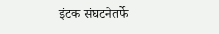इंटक संघटनेतर्फे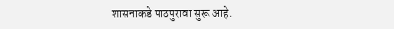शासनाकडे पाठपुरावा सुरू आहे.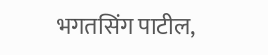भगतसिंग पाटील,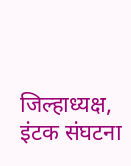जिल्हाध्यक्ष, इंटक संघटना